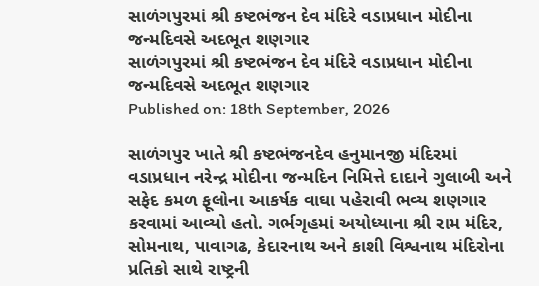સાળંગપુરમાં શ્રી કષ્ટભંજન દેવ મંદિરે વડાપ્રધાન મોદીના જન્મદિવસે અદભૂત શણગાર
સાળંગપુરમાં શ્રી કષ્ટભંજન દેવ મંદિરે વડાપ્રધાન મોદીના જન્મદિવસે અદભૂત શણગાર
Published on: 18th September, 2026

સાળંગપુર ખાતે શ્રી કષ્ટભંજનદેવ હનુમાનજી મંદિરમાં વડાપ્રધાન નરેન્દ્ર મોદીના જન્મદિન નિમિત્તે દાદાને ગુલાબી અને સફેદ કમળ ફૂલોના આકર્ષક વાઘા પહેરાવી ભવ્ય શણગાર કરવામાં આવ્યો હતો. ગર્ભગૃહમાં અયોધ્યાના શ્રી રામ મંદિર, સોમનાથ, પાવાગઢ, કેદારનાથ અને કાશી વિશ્વનાથ મંદિરોના પ્રતિકો સાથે રાષ્ટ્રની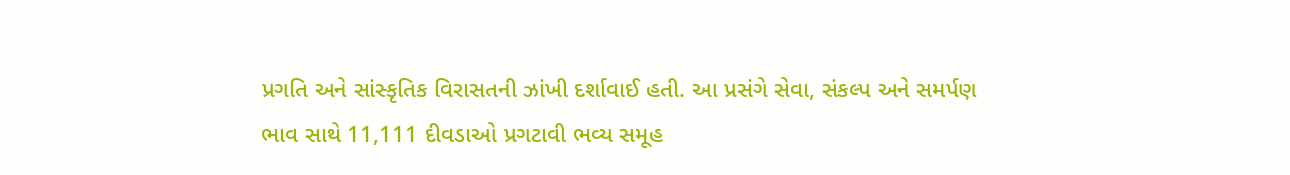પ્રગતિ અને સાંસ્કૃતિક વિરાસતની ઝાંખી દર્શાવાઈ હતી. આ પ્રસંગે સેવા, સંકલ્પ અને સમર્પણ ભાવ સાથે 11,111 દીવડાઓ પ્રગટાવી ભવ્ય સમૂહ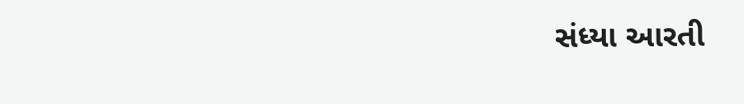સંધ્યા આરતી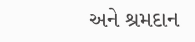અને શ્રમદાન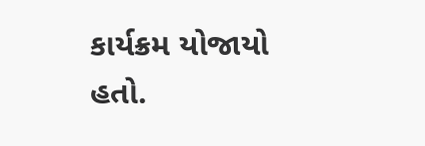કાર્યક્રમ યોજાયો હતો.